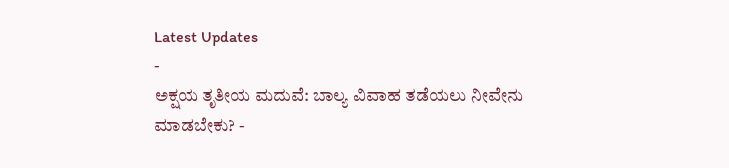Latest Updates
-
ಅಕ್ಷಯ ತೃತೀಯ ಮದುವೆ: ಬಾಲ್ಯ ವಿವಾಹ ತಡೆಯಲು ನೀವೇನು ಮಾಡಬೇಕು? -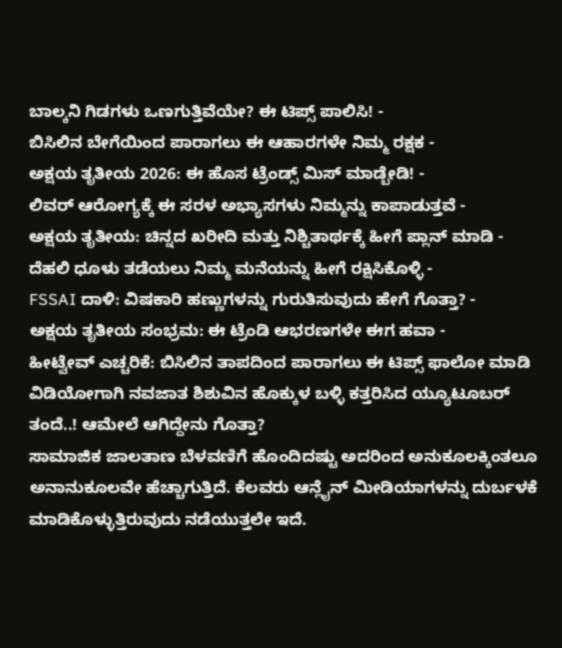ಬಾಲ್ಕನಿ ಗಿಡಗಳು ಒಣಗುತ್ತಿವೆಯೇ? ಈ ಟಿಪ್ಸ್ ಪಾಲಿಸಿ! -
ಬಿಸಿಲಿನ ಬೇಗೆಯಿಂದ ಪಾರಾಗಲು ಈ ಆಹಾರಗಳೇ ನಿಮ್ಮ ರಕ್ಷಕ -
ಅಕ್ಷಯ ತೃತೀಯ 2026: ಈ ಹೊಸ ಟ್ರೆಂಡ್ಸ್ ಮಿಸ್ ಮಾಡ್ಬೇಡಿ! -
ಲಿವರ್ ಆರೋಗ್ಯಕ್ಕೆ ಈ ಸರಳ ಅಭ್ಯಾಸಗಳು ನಿಮ್ಮನ್ನು ಕಾಪಾಡುತ್ತವೆ -
ಅಕ್ಷಯ ತೃತೀಯ: ಚಿನ್ನದ ಖರೀದಿ ಮತ್ತು ನಿಶ್ಚಿತಾರ್ಥಕ್ಕೆ ಹೀಗೆ ಪ್ಲಾನ್ ಮಾಡಿ -
ದೆಹಲಿ ಧೂಳು ತಡೆಯಲು ನಿಮ್ಮ ಮನೆಯನ್ನು ಹೀಗೆ ರಕ್ಷಿಸಿಕೊಳ್ಳಿ -
FSSAI ದಾಳಿ: ವಿಷಕಾರಿ ಹಣ್ಣುಗಳನ್ನು ಗುರುತಿಸುವುದು ಹೇಗೆ ಗೊತ್ತಾ? -
ಅಕ್ಷಯ ತೃತೀಯ ಸಂಭ್ರಮ: ಈ ಟ್ರೆಂಡಿ ಆಭರಣಗಳೇ ಈಗ ಹವಾ -
ಹೀಟ್ವೇವ್ ಎಚ್ಚರಿಕೆ: ಬಿಸಿಲಿನ ತಾಪದಿಂದ ಪಾರಾಗಲು ಈ ಟಿಪ್ಸ್ ಫಾಲೋ ಮಾಡಿ
ವಿಡಿಯೋಗಾಗಿ ನವಜಾತ ಶಿಶುವಿನ ಹೊಕ್ಕುಳ ಬಳ್ಳಿ ಕತ್ತರಿಸಿದ ಯ್ಯೂಟೂಬರ್ ತಂದೆ..! ಆಮೇಲೆ ಆಗಿದ್ದೇನು ಗೊತ್ತಾ?
ಸಾಮಾಜಿಕ ಜಾಲತಾಣ ಬೆಳವಣಿಗೆ ಹೊಂದಿದಷ್ಟು ಅದರಿಂದ ಅನುಕೂಲಕ್ಕಿಂತಲೂ ಅನಾನುಕೂಲವೇ ಹೆಚ್ಚಾಗುತ್ತಿದೆ. ಕೆಲವರು ಆನ್ಲೈನ್ ಮೀಡಿಯಾಗಳನ್ನು ದುರ್ಬಳಕೆ ಮಾಡಿಕೊಳ್ಳುತ್ತಿರುವುದು ನಡೆಯುತ್ತಲೇ ಇದೆ.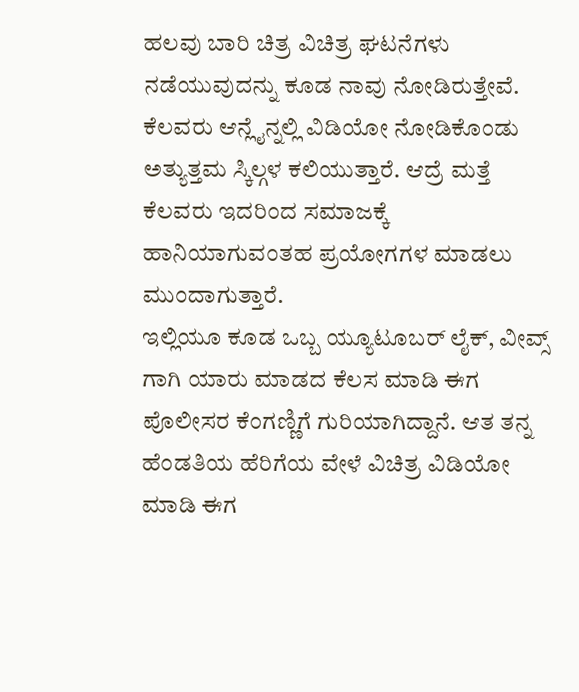ಹಲವು ಬಾರಿ ಚಿತ್ರ ವಿಚಿತ್ರ ಘಟನೆಗಳು ನಡೆಯುವುದನ್ನು ಕೂಡ ನಾವು ನೋಡಿರುತ್ತೇವೆ. ಕೆಲವರು ಆನ್ಲೈನ್ನಲ್ಲಿ ವಿಡಿಯೋ ನೋಡಿಕೊಂಡು ಅತ್ಯುತ್ತಮ ಸ್ಕಿಲ್ಗಳ ಕಲಿಯುತ್ತಾರೆ. ಆದ್ರೆ ಮತ್ತೆ ಕೆಲವರು ಇದರಿಂದ ಸಮಾಜಕ್ಕೆ ಹಾನಿಯಾಗುವಂತಹ ಪ್ರಯೋಗಗಳ ಮಾಡಲು ಮುಂದಾಗುತ್ತಾರೆ.
ಇಲ್ಲಿಯೂ ಕೂಡ ಒಬ್ಬ ಯ್ಯೂಟೂಬರ್ ಲೈಕ್, ವೀವ್ಸ್ ಗಾಗಿ ಯಾರು ಮಾಡದ ಕೆಲಸ ಮಾಡಿ ಈಗ ಪೊಲೀಸರ ಕೆಂಗಣ್ಣಿಗೆ ಗುರಿಯಾಗಿದ್ದಾನೆ. ಆತ ತನ್ನ ಹೆಂಡತಿಯ ಹೆರಿಗೆಯ ವೇಳೆ ವಿಚಿತ್ರ ವಿಡಿಯೋ ಮಾಡಿ ಈಗ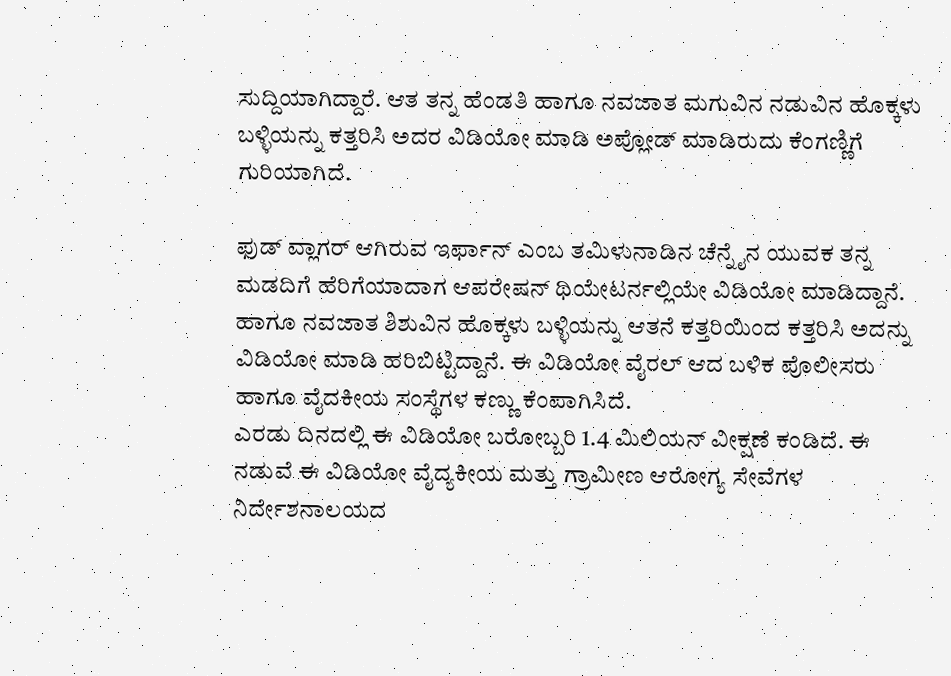ಸುದ್ದಿಯಾಗಿದ್ದಾರೆ. ಆತ ತನ್ನ ಹೆಂಡತಿ ಹಾಗೂ ನವಜಾತ ಮಗುವಿನ ನಡುವಿನ ಹೊಕ್ಕಳು ಬಳ್ಳಿಯನ್ನು ಕತ್ತರಿಸಿ ಅದರ ವಿಡಿಯೋ ಮಾಡಿ ಅಪ್ಲೋಡ್ ಮಾಡಿರುದು ಕೆಂಗಣ್ಣಿಗೆ ಗುರಿಯಾಗಿದೆ.

ಫುಡ್ ವ್ಲಾಗರ್ ಆಗಿರುವ ಇರ್ಫಾನ್ ಎಂಬ ತಮಿಳುನಾಡಿನ ಚೆನ್ನೈನ ಯುವಕ ತನ್ನ ಮಡದಿಗೆ ಹೆರಿಗೆಯಾದಾಗ ಆಪರೇಷನ್ ಥಿಯೇಟರ್ನಲ್ಲಿಯೇ ವಿಡಿಯೋ ಮಾಡಿದ್ದಾನೆ. ಹಾಗೂ ನವಜಾತ ಶಿಶುವಿನ ಹೊಕ್ಕಳು ಬಳ್ಳಿಯನ್ನು ಆತನೆ ಕತ್ತರಿಯಿಂದ ಕತ್ತರಿಸಿ ಅದನ್ನು ವಿಡಿಯೋ ಮಾಡಿ ಹರಿಬಿಟ್ಟಿದ್ದಾನೆ. ಈ ವಿಡಿಯೋ ವೈರಲ್ ಆದ ಬಳಿಕ ಪೊಲೀಸರು ಹಾಗೂ ವೈದಕೀಯ ಸಂಸ್ಥೆಗಳ ಕಣ್ಣು ಕೆಂಪಾಗಿಸಿದೆ.
ಎರಡು ದಿನದಲ್ಲಿ ಈ ವಿಡಿಯೋ ಬರೋಬ್ಬರಿ 1.4 ಮಿಲಿಯನ್ ವೀಕ್ಷಣೆ ಕಂಡಿದೆ. ಈ ನಡುವೆ ಈ ವಿಡಿಯೋ ವೈದ್ಯಕೀಯ ಮತ್ತು ಗ್ರಾಮೀಣ ಆರೋಗ್ಯ ಸೇವೆಗಳ ನಿರ್ದೇಶನಾಲಯದ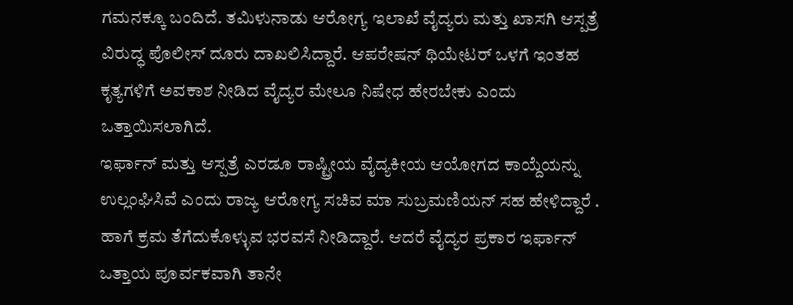ಗಮನಕ್ಕೂ ಬಂದಿದೆ. ತಮಿಳುನಾಡು ಆರೋಗ್ಯ ಇಲಾಖೆ ವೈದ್ಯರು ಮತ್ತು ಖಾಸಗಿ ಆಸ್ಪತ್ರೆ ವಿರುದ್ಧ ಪೊಲೀಸ್ ದೂರು ದಾಖಲಿಸಿದ್ದಾರೆ. ಆಪರೇಷನ್ ಥಿಯೇಟರ್ ಒಳಗೆ ಇಂತಹ ಕೃತ್ಯಗಳಿಗೆ ಅವಕಾಶ ನೀಡಿದ ವೈದ್ಯರ ಮೇಲೂ ನಿಷೇಧ ಹೇರಬೇಕು ಎಂದು ಒತ್ತಾಯಿಸಲಾಗಿದೆ.
ಇರ್ಫಾನ್ ಮತ್ತು ಆಸ್ಪತ್ರೆ ಎರಡೂ ರಾಷ್ಟ್ರೀಯ ವೈದ್ಯಕೀಯ ಆಯೋಗದ ಕಾಯ್ದೆಯನ್ನು ಉಲ್ಲಂಘಿಸಿವೆ ಎಂದು ರಾಜ್ಯ ಆರೋಗ್ಯ ಸಚಿವ ಮಾ ಸುಬ್ರಮಣಿಯನ್ ಸಹ ಹೇಳಿದ್ದಾರೆ . ಹಾಗೆ ಕ್ರಮ ತೆಗೆದುಕೊಳ್ಳುವ ಭರವಸೆ ನೀಡಿದ್ದಾರೆ. ಆದರೆ ವೈದ್ಯರ ಪ್ರಕಾರ ಇರ್ಫಾನ್ ಒತ್ತಾಯ ಪೂರ್ವಕವಾಗಿ ತಾನೇ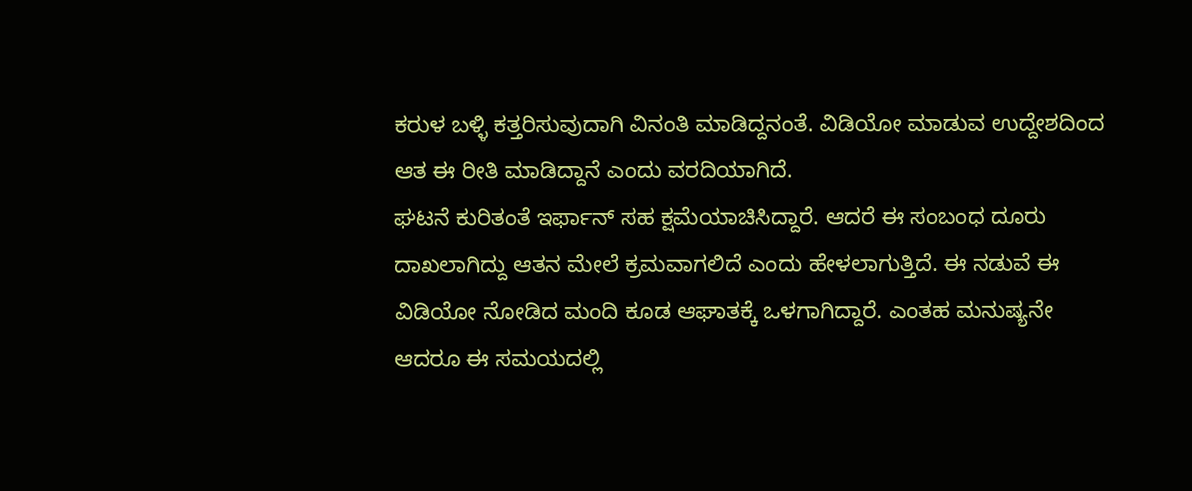ಕರುಳ ಬಳ್ಳಿ ಕತ್ತರಿಸುವುದಾಗಿ ವಿನಂತಿ ಮಾಡಿದ್ದನಂತೆ. ವಿಡಿಯೋ ಮಾಡುವ ಉದ್ದೇಶದಿಂದ ಆತ ಈ ರೀತಿ ಮಾಡಿದ್ದಾನೆ ಎಂದು ವರದಿಯಾಗಿದೆ.
ಘಟನೆ ಕುರಿತಂತೆ ಇರ್ಫಾನ್ ಸಹ ಕ್ಷಮೆಯಾಚಿಸಿದ್ದಾರೆ. ಆದರೆ ಈ ಸಂಬಂಧ ದೂರು ದಾಖಲಾಗಿದ್ದು ಆತನ ಮೇಲೆ ಕ್ರಮವಾಗಲಿದೆ ಎಂದು ಹೇಳಲಾಗುತ್ತಿದೆ. ಈ ನಡುವೆ ಈ ವಿಡಿಯೋ ನೋಡಿದ ಮಂದಿ ಕೂಡ ಆಘಾತಕ್ಕೆ ಒಳಗಾಗಿದ್ದಾರೆ. ಎಂತಹ ಮನುಷ್ಯನೇ ಆದರೂ ಈ ಸಮಯದಲ್ಲಿ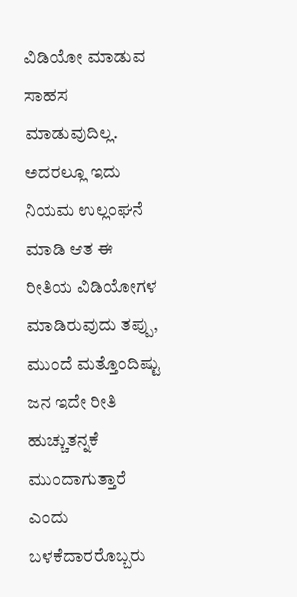ವಿಡಿಯೋ ಮಾಡುವ ಸಾಹಸ ಮಾಡುವುದಿಲ್ಲ. ಅದರಲ್ಲೂ ಇದು ನಿಯಮ ಉಲ್ಲಂಘನೆ ಮಾಡಿ ಆತ ಈ ರೀತಿಯ ವಿಡಿಯೋಗಳ ಮಾಡಿರುವುದು ತಪ್ಪು, ಮುಂದೆ ಮತ್ತೊಂದಿಷ್ಟು ಜನ ಇದೇ ರೀತಿ ಹುಚ್ಚುತನ್ನಕೆ ಮುಂದಾಗುತ್ತಾರೆ ಎಂದು ಬಳಕೆದಾರರೊಬ್ಬರು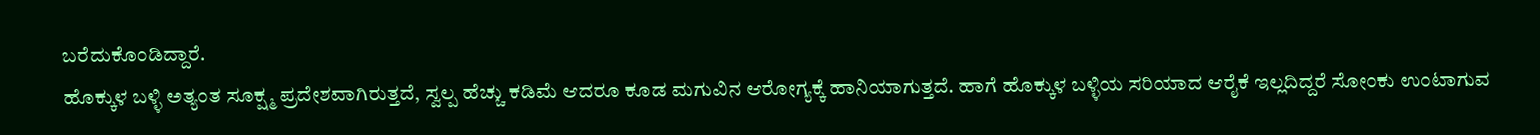ಬರೆದುಕೊಂಡಿದ್ದಾರೆ.
ಹೊಕ್ಕುಳ ಬಳ್ಳಿ ಅತ್ಯಂತ ಸೂಕ್ಷ್ಮ ಪ್ರದೇಶವಾಗಿರುತ್ತದೆ, ಸ್ವಲ್ಪ ಹೆಚ್ಚು ಕಡಿಮೆ ಆದರೂ ಕೂಡ ಮಗುವಿನ ಆರೋಗ್ಯಕ್ಕೆ ಹಾನಿಯಾಗುತ್ತದೆ. ಹಾಗೆ ಹೊಕ್ಕುಳ ಬಳ್ಳಿಯ ಸರಿಯಾದ ಆರೈಕೆ ಇಲ್ಲದಿದ್ದರೆ ಸೋಂಕು ಉಂಟಾಗುವ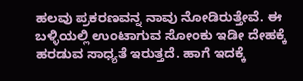ಹಲವು ಪ್ರಕರಣವನ್ನ ನಾವು ನೋಡಿರುತ್ತೇವೆ. ಈ ಬಳ್ಳಿಯಲ್ಲಿ ಉಂಟಾಗುವ ಸೋಂಕು ಇಡೀ ದೇಹಕ್ಕೆ ಹರಡುವ ಸಾಧ್ಯತೆ ಇರುತ್ತದೆ. ಹಾಗೆ ಇದಕ್ಕೆ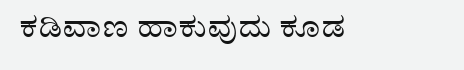ಕಡಿವಾಣ ಹಾಕುವುದು ಕೂಡ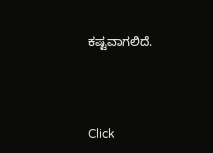ಕಷ್ಟವಾಗಲಿದೆ.



Click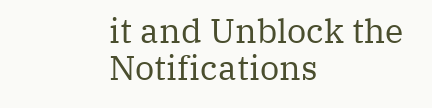it and Unblock the Notifications